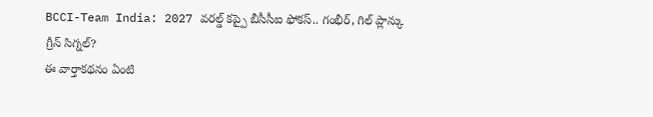BCCI-Team India: 2027 వరల్డ్ కప్పై బీసీసీఐ ఫోకస్.. గంభీర్, గిల్ ప్లాన్కు గ్రీన్ సిగ్నల్?
ఈ వార్తాకథనం ఏంటి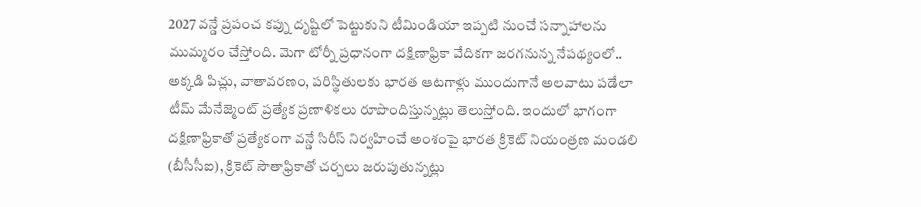2027 వన్డే ప్రపంచ కప్ను దృష్టిలో పెట్టుకుని టీమిండియా ఇప్పటి నుంచే సన్నాహాలను ముమ్మరం చేస్తోంది. మెగా టోర్నీ ప్రధానంగా దక్షిణాఫ్రికా వేదికగా జరగనున్న నేపథ్యంలో.. అక్కడి పిచ్లు, వాతావరణం, పరిస్థితులకు భారత ఆటగాళ్లు ముందుగానే అలవాటు పడేలా టీమ్ మేనేజ్మెంట్ ప్రత్యేక ప్రణాళికలు రూపొందిస్తున్నట్లు తెలుస్తోంది. ఇందులో భాగంగా దక్షిణాఫ్రికాతో ప్రత్యేకంగా వన్డే సిరీస్ నిర్వహించే అంశంపై భారత క్రికెట్ నియంత్రణ మండలి (బీసీసీఐ), క్రికెట్ సౌతాఫ్రికాతో చర్చలు జరుపుతున్నట్లు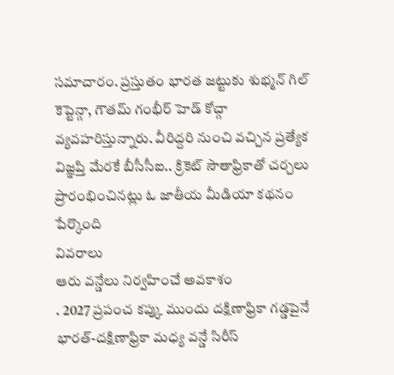సమాచారం. ప్రస్తుతం భారత జట్టుకు శుభ్మన్ గిల్ కెప్టెన్గా, గౌతమ్ గంభీర్ హెడ్ కోచ్గా వ్యవహరిస్తున్నారు. వీరిద్దరి నుంచి వచ్చిన ప్రత్యేక విజ్ఞప్తి మేరకే బీసీసీఐ.. క్రికెట్ సౌతాఫ్రికాతో చర్చలు ప్రారంభించినట్లు ఓ జాతీయ మీడియా కథనం పేర్కొంది
వివరాలు
ఆరు వన్డేలు నిర్వహించే అవకాశం
. 2027 ప్రపంచ కప్కు ముందు దక్షిణాఫ్రికా గడ్డపైనే భారత్-దక్షిణాఫ్రికా మధ్య వన్డే సిరీస్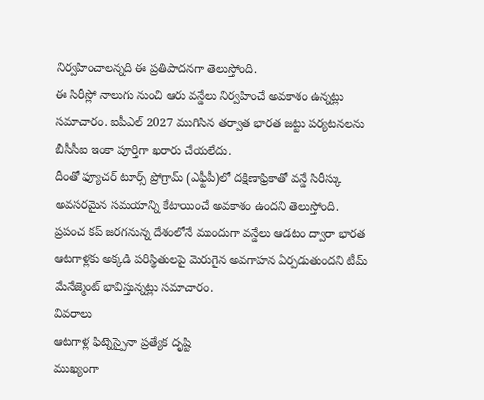నిర్వహించాలన్నది ఈ ప్రతిపాదనగా తెలుస్తోంది.
ఈ సిరీస్లో నాలుగు నుంచి ఆరు వన్డేలు నిర్వహించే అవకాశం ఉన్నట్లు సమాచారం. ఐపీఎల్ 2027 ముగిసిన తర్వాత భారత జట్టు పర్యటనలను బీసీసీఐ ఇంకా పూర్తిగా ఖరారు చేయలేదు.
దీంతో ఫ్యూచర్ టూర్స్ ప్రోగ్రామ్ (ఎఫ్టీపీ)లో దక్షిణాఫ్రికాతో వన్డే సిరీస్కు అవసరమైన సమయాన్ని కేటాయించే అవకాశం ఉందని తెలుస్తోంది.
ప్రపంచ కప్ జరగనున్న దేశంలోనే ముందుగా వన్డేలు ఆడటం ద్వారా భారత ఆటగాళ్లకు అక్కడి పరిస్థితులపై మెరుగైన అవగాహన ఏర్పడుతుందని టీమ్ మేనేజ్మెంట్ భావిస్తున్నట్లు సమాచారం.
వివరాలు
ఆటగాళ్ల ఫిట్నెస్పైనా ప్రత్యేక దృష్టి
ముఖ్యంగా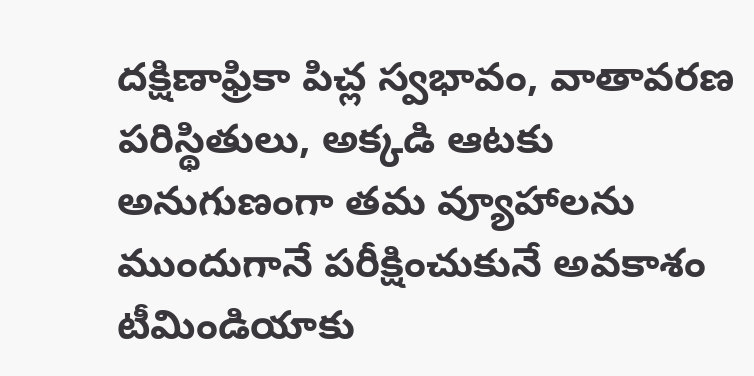దక్షిణాఫ్రికా పిచ్ల స్వభావం, వాతావరణ పరిస్థితులు, అక్కడి ఆటకు అనుగుణంగా తమ వ్యూహాలను ముందుగానే పరీక్షించుకునే అవకాశం టీమిండియాకు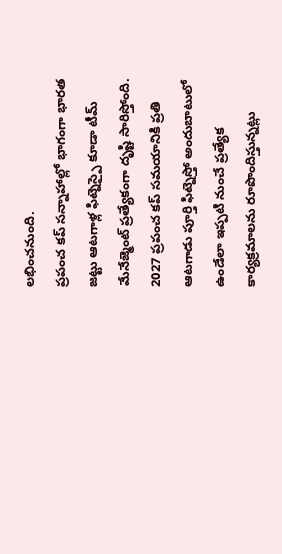లభించనుంది.
ప్రపంచ కప్ సన్నాహాల్లో భాగంగా భారత జట్టు ఆటగాళ్ల ఫిట్నెస్పై కూడా టీమ్ మేనేజ్మెంట్ ప్రత్యేకంగా దృష్టి సారిస్తోంది.
2027 ప్రపంచ కప్ సమయానికి ప్రతి ఆటగాడు పూర్తి ఫిట్నెస్తో అందుబాటులో ఉండేలా ఇప్పటి నుంచే ప్రత్యేక కార్యక్రమాలను రూపొందిస్తున్నట్లు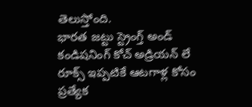తెలుస్తోంది.
భారత జట్టు స్ట్రెంగ్త్ అండ్ కండిషనింగ్ కోచ్ అడ్రియన్ లే రూక్స్ ఇప్పటికే ఆటగాళ్ల కోసం ప్రత్యేక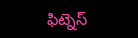ఫిట్నెస్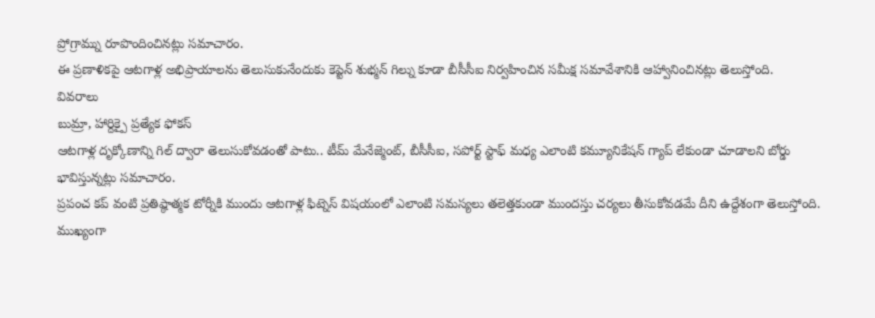ప్రోగ్రామ్ను రూపొందించినట్లు సమాచారం.
ఈ ప్రణాళికపై ఆటగాళ్ల అభిప్రాయాలను తెలుసుకునేందుకు కెప్టెన్ శుభ్మన్ గిల్ను కూడా బీసీసీఐ నిర్వహించిన సమీక్ష సమావేశానికి ఆహ్వానించినట్లు తెలుస్తోంది.
వివరాలు
బుమ్రా, హార్దిక్పై ప్రత్యేక ఫోకస్
ఆటగాళ్ల దృక్కోణాన్ని గిల్ ద్వారా తెలుసుకోవడంతో పాటు.. టీమ్ మేనేజ్మెంట్, బీసీసీఐ, సపోర్ట్ స్టాఫ్ మధ్య ఎలాంటి కమ్యూనికేషన్ గ్యాప్ లేకుండా చూడాలని బోర్డు భావిస్తున్నట్లు సమాచారం.
ప్రపంచ కప్ వంటి ప్రతిష్ఠాత్మక టోర్నీకి ముందు ఆటగాళ్ల ఫిట్నెస్ విషయంలో ఎలాంటి సమస్యలు తలెత్తకుండా ముందస్తు చర్యలు తీసుకోవడమే దీని ఉద్దేశంగా తెలుస్తోంది.
ముఖ్యంగా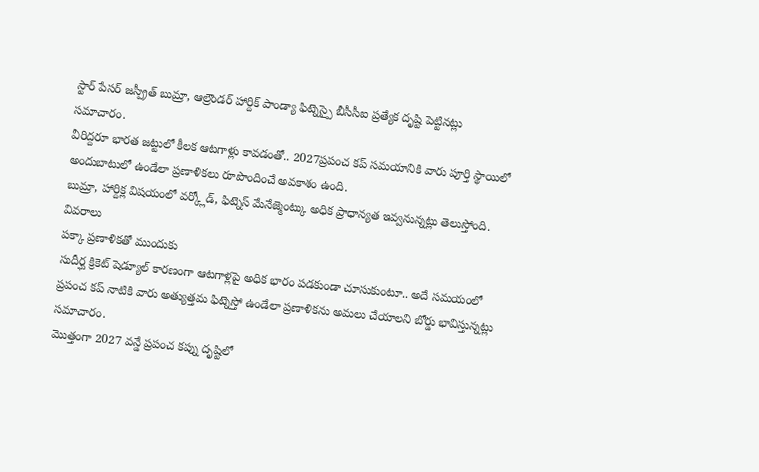స్టార్ పేసర్ జస్ప్రీత్ బుమ్రా, ఆల్రౌండర్ హార్దిక్ పాండ్యా ఫిట్నెస్పై బీసీసీఐ ప్రత్యేక దృష్టి పెట్టినట్లు సమాచారం.
వీరిద్దరూ భారత జట్టులో కీలక ఆటగాళ్లు కావడంతో.. 2027ప్రపంచ కప్ సమయానికి వారు పూర్తి స్థాయిలో అందుబాటులో ఉండేలా ప్రణాళికలు రూపొందించే అవకాశం ఉంది.
బుమ్రా, హార్దిక్ల విషయంలో వర్క్లోడ్, ఫిట్నెస్ మేనేజ్మెంట్కు అధిక ప్రాధాన్యత ఇవ్వనున్నట్లు తెలుస్తోంది.
వివరాలు
పక్కా ప్రణాళికతో ముందుకు
సుదీర్ఘ క్రికెట్ షెడ్యూల్ కారణంగా ఆటగాళ్లపై అధిక భారం పడకుండా చూసుకుంటూ.. అదే సమయంలో ప్రపంచ కప్ నాటికి వారు అత్యుత్తమ ఫిట్నెస్తో ఉండేలా ప్రణాళికను అమలు చేయాలని బోర్డు భావిస్తున్నట్లు సమాచారం.
మొత్తంగా 2027 వన్డే ప్రపంచ కప్ను దృష్టిలో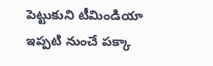పెట్టుకుని టీమిండియా ఇప్పటి నుంచే పక్కా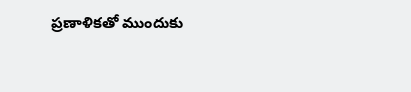ప్రణాళికతో ముందుకు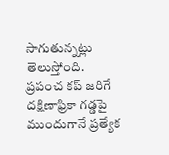సాగుతున్నట్లు తెలుస్తోంది.
ప్రపంచ కప్ జరిగే దక్షిణాఫ్రికా గడ్డపై ముందుగానే ప్రత్యేక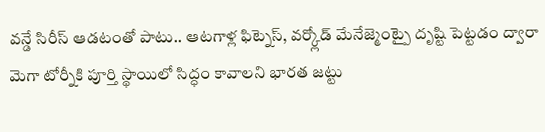వన్డే సిరీస్ ఆడటంతో పాటు.. ఆటగాళ్ల ఫిట్నెస్, వర్క్లోడ్ మేనేజ్మెంట్పై దృష్టి పెట్టడం ద్వారా మెగా టోర్నీకి పూర్తి స్థాయిలో సిద్ధం కావాలని భారత జట్టు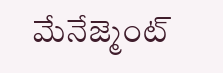మేనేజ్మెంట్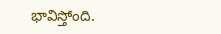భావిస్తోంది.